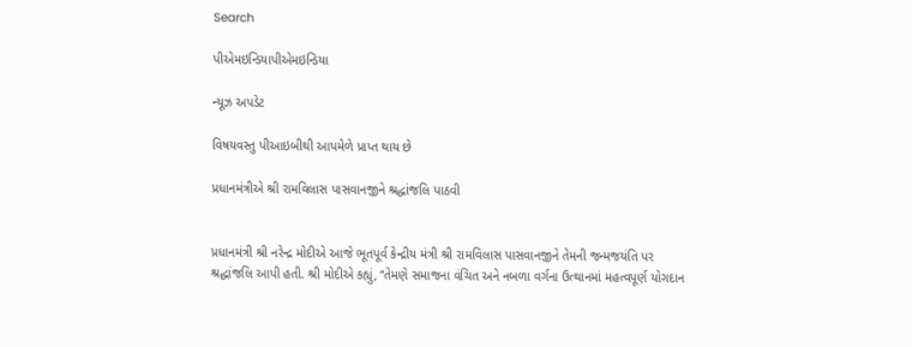Search

પીએમઇન્ડિયાપીએમઇન્ડિયા

ન્યૂઝ અપડેટ

વિષયવસ્તુ પીઆઇબીથી આપમેળે પ્રાપ્ત થાય છે

પ્રધાનમંત્રીએ શ્રી રામવિલાસ પાસવાનજીને શ્રદ્ધાંજલિ પાઠવી


પ્રધાનમંત્રી શ્રી નરેન્દ્ર મોદીએ આજે ભૂતપૂર્વ કેન્દ્રીય મંત્રી શ્રી રામવિલાસ પાસવાનજીને તેમની જન્મજયંતિ પર શ્રદ્ધાંજલિ આપી હતી. શ્રી મોદીએ કહ્યું, “તેમણે સમાજના વંચિત અને નબળા વર્ગના ઉત્થાનમાં મહત્વપૂર્ણ યોગદાન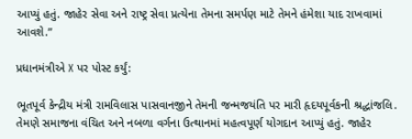આપ્યું હતું. જાહેર સેવા અને રાષ્ટ્ર સેવા પ્રત્યેના તેમના સમર્પણ માટે તેમને હંમેશા યાદ રાખવામાં આવશે.”

પ્રધાનમંત્રીએ X પર પોસ્ટ કર્યું:

ભૂતપૂર્વ કેન્દ્રીય મંત્રી રામવિલાસ પાસવાનજીને તેમની જન્મજયંતિ પર મારી હૃદયપૂર્વકની શ્રદ્ધાંજલિ. તેમણે સમાજના વંચિત અને નબળા વર્ગના ઉત્થાનમાં મહત્વપૂર્ણ યોગદાન આપ્યું હતું. જાહેર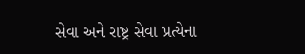સેવા અને રાષ્ટ્ર સેવા પ્રત્યેના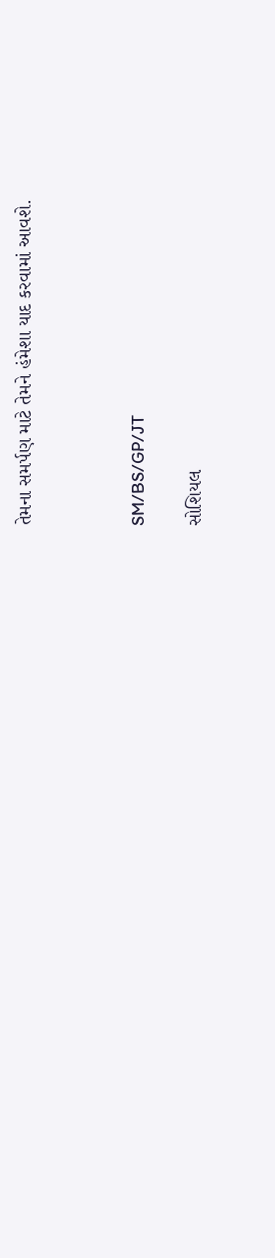તેમના સમર્પણ માટે તેમને હંમેશા યાદ કરવામાં આવશે.



SM/BS/GP/JT

સોશિયલ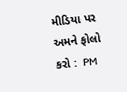મીડિયા પર અમને ફોલો કરો :  PM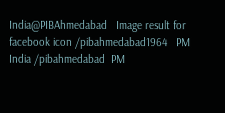India@PIBAhmedabad   Image result for facebook icon /pibahmedabad1964   PM India /pibahmedabad  PM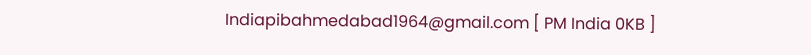Indiapibahmedabad1964@gmail.com [ PM India 0KB ]